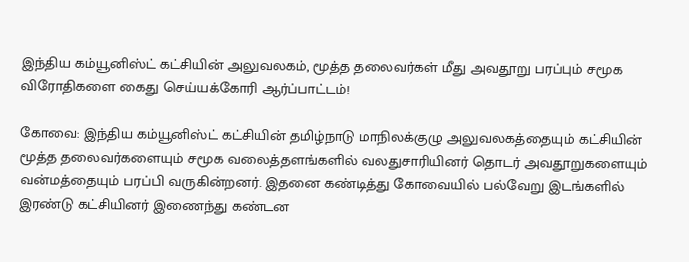இந்திய கம்யூனிஸ்ட் கட்சியின் அலுவலகம், மூத்த தலைவர்கள் மீது அவதூறு பரப்பும் சமூக விரோதிகளை கைது செய்யக்கோரி ஆர்ப்பாட்டம்!

கோவை: இந்திய கம்யூனிஸ்ட் கட்சியின் தமிழ்நாடு மாநிலக்குழு அலுவலகத்தையும் கட்சியின் மூத்த தலைவர்களையும் சமூக வலைத்தளங்களில் வலதுசாரியினர் தொடர் அவதூறுகளையும் வன்மத்தையும் பரப்பி வருகின்றனர். இதனை கண்டித்து கோவையில் பல்வேறு இடங்களில் இரண்டு கட்சியினர் இணைந்து கண்டன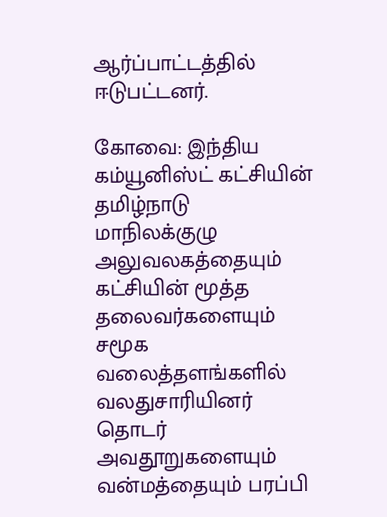ஆர்ப்பாட்டத்தில் ஈடுபட்டனர்.

கோவை: இந்திய கம்யூனிஸ்ட் கட்சியின் தமிழ்நாடு மாநிலக்குழு அலுவலகத்தையும் கட்சியின் மூத்த தலைவர்களையும் சமூக வலைத்தளங்களில் வலதுசாரியினர் தொடர் அவதூறுகளையும் வன்மத்தையும் பரப்பி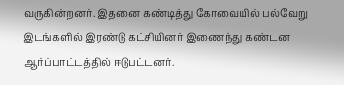வருகின்றனர். இதனை கண்டித்து கோவையில் பல்வேறு இடங்களில் இரண்டு கட்சியினர் இணைந்து கண்டன ஆர்ப்பாட்டத்தில் ஈடுபட்டனர்.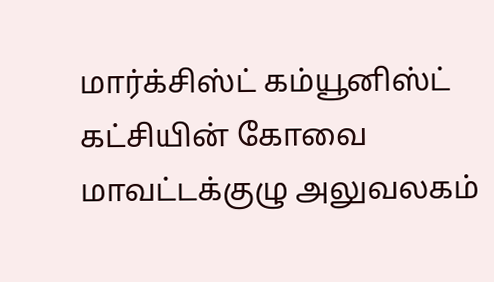மார்க்சிஸ்ட் கம்யூனிஸ்ட் கட்சியின் கோவை மாவட்டக்குழு அலுவலகம்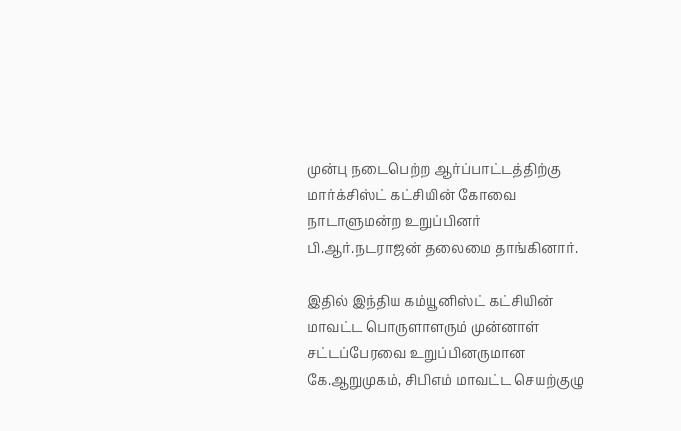முன்பு நடைபெற்ற ஆர்ப்பாட்டத்திற்கு மார்க்சிஸ்ட் கட்சியின் கோவை நாடாளுமன்ற உறுப்பினர் பி.ஆர்.நடராஜன் தலைமை தாங்கினார்.

இதில் இந்திய கம்யூனிஸ்ட் கட்சியின் மாவட்ட பொருளாளரும் முன்னாள் சட்டப்பேரவை உறுப்பினருமான கே.ஆறுமுகம், சிபிஎம் மாவட்ட செயற்குழு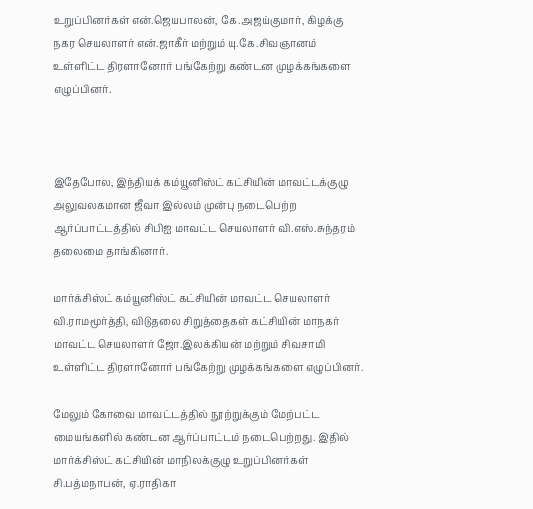உறுப்பினர்கள் என்.ஜெயபாலன், கே.அஜய்குமார், கிழக்கு நகர செயலாளர் என்.ஜாகீர் மற்றும் யு.கே.சிவஞானம் உள்ளிட்ட திரளானோர் பங்கேற்று கண்டன முழக்கங்களை எழுப்பினர்.



இதேபோல, இந்தியக் கம்யூனிஸ்ட் கட்சியின் மாவட்டக்குழு அலுவலகமான ஜீவா இல்லம் முன்பு நடைபெற்ற ஆர்ப்பாட்டத்தில் சிபிஐ மாவட்ட செயலாளர் வி.எஸ்.சுந்தரம் தலைமை தாங்கினார்.

மார்க்சிஸ்ட் கம்யூனிஸ்ட் கட்சியின் மாவட்ட செயலாளர் வி.ராமமூர்த்தி, விடுதலை சிறுத்தைகள் கட்சியின் மாநகர் மாவட்ட செயலாளர் ஜோ.இலக்கியன் மற்றும் சிவசாமி உள்ளிட்ட திரளானோர் பங்கேற்று முழக்கங்களை எழுப்பினர்.

மேலும் கோவை மாவட்டத்தில் நூற்றுக்கும் மேற்பட்ட மையங்களில் கண்டன ஆர்ப்பாட்டம் நடைபெற்றது. இதில் மார்க்சிஸ்ட் கட்சியின் மாநிலக்குழு உறுப்பினர்கள் சி.பத்மநாபன், ஏ.ராதிகா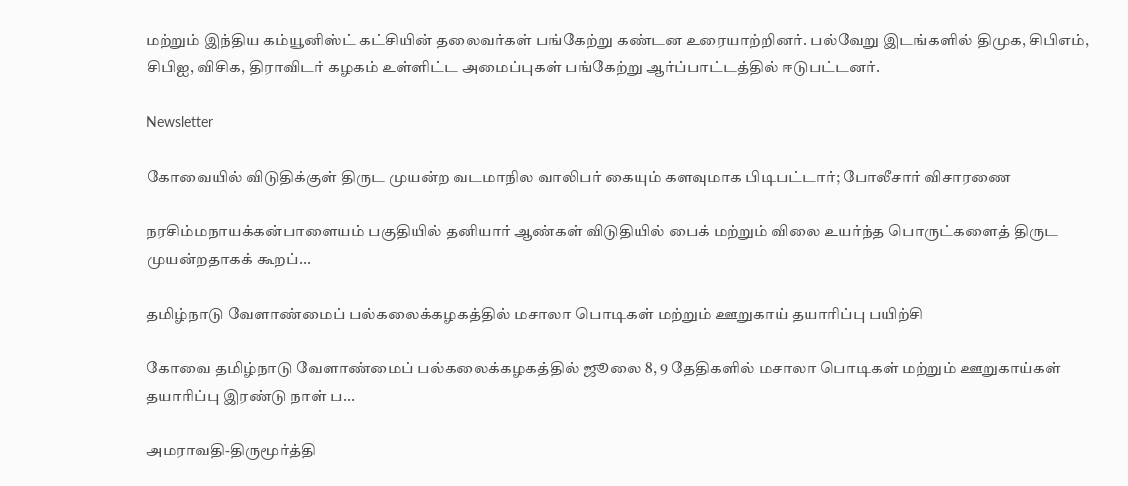மற்றும் இந்திய கம்யூனிஸ்ட் கட்சியின் தலைவர்கள் பங்கேற்று கண்டன உரையாற்றினர். பல்வேறு இடங்களில் திமுக, சிபிஎம், சிபிஐ, விசிக, திராவிடர் கழகம் உள்ளிட்ட அமைப்புகள் பங்கேற்று ஆர்ப்பாட்டத்தில் ஈடுபட்டனர்.

Newsletter

கோவையில் விடுதிக்குள் திருட முயன்ற வடமாநில வாலிபர் கையும் களவுமாக பிடிபட்டார்; போலீசார் விசாரணை

நரசிம்மநாயக்கன்பாளையம் பகுதியில் தனியார் ஆண்கள் விடுதியில் பைக் மற்றும் விலை உயர்ந்த பொருட்களைத் திருட முயன்றதாகக் கூறப்...

தமிழ்நாடு வேளாண்மைப் பல்கலைக்கழகத்தில் மசாலா பொடிகள் மற்றும் ஊறுகாய் தயாரிப்பு பயிற்சி

கோவை தமிழ்நாடு வேளாண்மைப் பல்கலைக்கழகத்தில் ஜூலை 8, 9 தேதிகளில் மசாலா பொடிகள் மற்றும் ஊறுகாய்கள் தயாரிப்பு இரண்டு நாள் ப...

அமராவதி-திருமூர்த்தி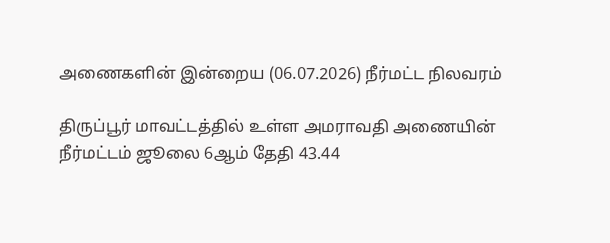அணைகளின் இன்றைய (06.07.2026) நீர்மட்ட நிலவரம்

திருப்பூர் மாவட்டத்தில் உள்ள அமராவதி அணையின் நீர்மட்டம் ஜூலை 6ஆம் தேதி 43.44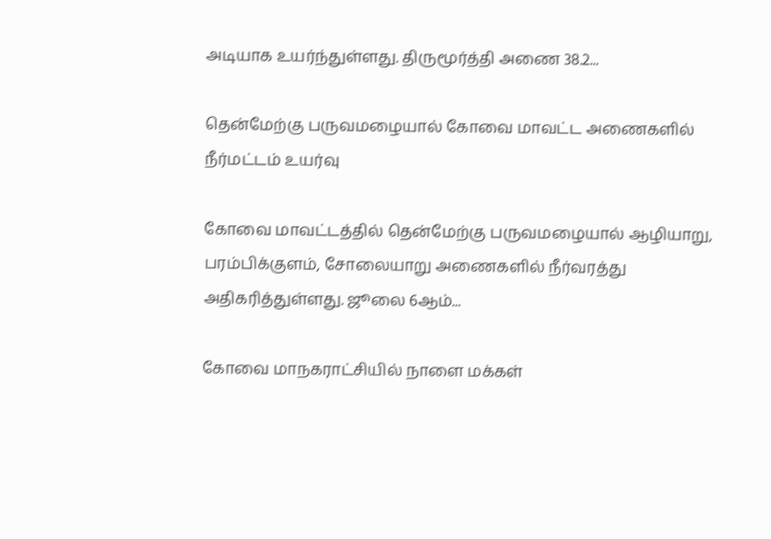அடியாக உயர்ந்துள்ளது. திருமூர்த்தி அணை 38.2...

தென்மேற்கு பருவமழையால் கோவை மாவட்ட அணைகளில் நீர்மட்டம் உயர்வு

கோவை மாவட்டத்தில் தென்மேற்கு பருவமழையால் ஆழியாறு, பரம்பிக்குளம், சோலையாறு அணைகளில் நீர்வரத்து அதிகரித்துள்ளது. ஜூலை 6ஆம்...

கோவை மாநகராட்சியில் நாளை மக்கள்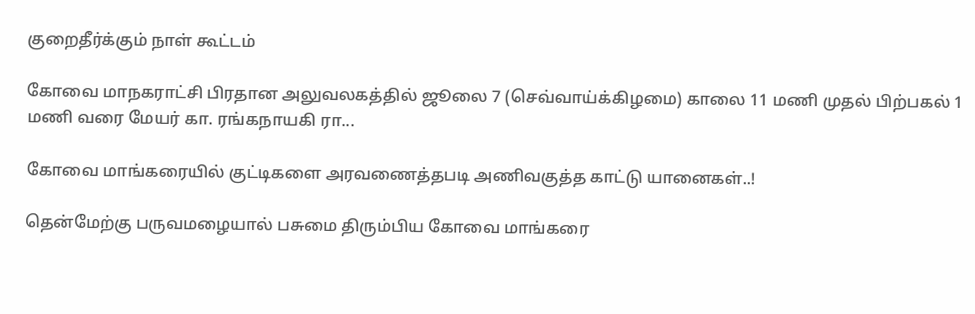குறைதீர்க்கும் நாள் கூட்டம்

கோவை மாநகராட்சி பிரதான அலுவலகத்தில் ஜூலை 7 (செவ்வாய்க்கிழமை) காலை 11 மணி முதல் பிற்பகல் 1 மணி வரை மேயர் கா. ரங்கநாயகி ரா...

கோவை மாங்கரையில் குட்டிகளை அரவணைத்தபடி அணிவகுத்த காட்டு யானைகள்..!

தென்மேற்கு பருவமழையால் பசுமை திரும்பிய கோவை மாங்கரை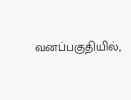வனப்பகுதியில்,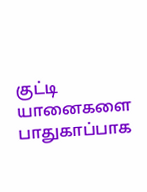குட்டி யானைகளை பாதுகாப்பாக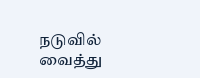நடுவில் வைத்து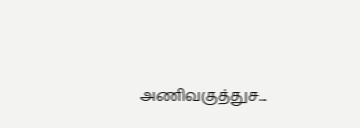அணிவகுத்துச...